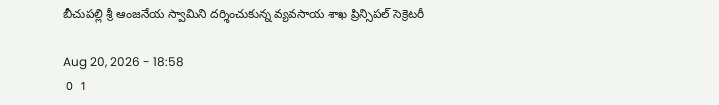బీచుపల్లి శ్రీ ఆంజనేయ స్వామిని దర్శించుకున్న వ్యవసాయ శాఖ ప్రిన్సిపల్ సెక్రెటరీ

Aug 20, 2026 - 18:58
 0  1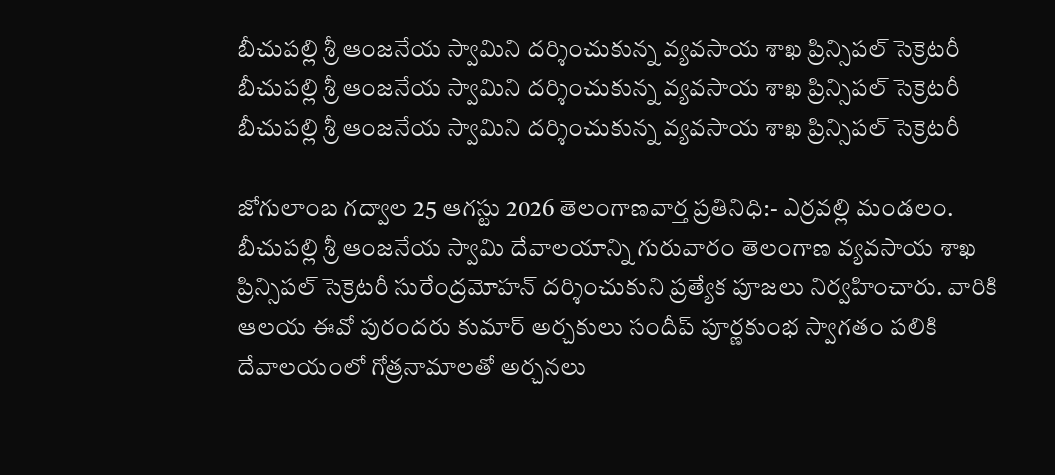బీచుపల్లి శ్రీ ఆంజనేయ స్వామిని దర్శించుకున్న వ్యవసాయ శాఖ ప్రిన్సిపల్ సెక్రెటరీ
బీచుపల్లి శ్రీ ఆంజనేయ స్వామిని దర్శించుకున్న వ్యవసాయ శాఖ ప్రిన్సిపల్ సెక్రెటరీ
బీచుపల్లి శ్రీ ఆంజనేయ స్వామిని దర్శించుకున్న వ్యవసాయ శాఖ ప్రిన్సిపల్ సెక్రెటరీ

జోగులాంబ గద్వాల 25 ఆగస్టు 2026 తెలంగాణవార్త ప్రతినిధి:- ఎర్రవల్లి మండలం. బీచుపల్లి శ్రీ ఆంజనేయ స్వామి దేవాలయాన్ని గురువారం తెలంగాణ వ్యవసాయ శాఖ ప్రిన్సిపల్ సెక్రెటరీ సురేంద్రమోహన్ దర్శించుకుని ప్రత్యేక పూజలు నిర్వహించారు. వారికి ఆలయ ఈవో పురందరు కుమార్ అర్చకులు సందీప్ పూర్ణకుంభ స్వాగతం పలికి దేవాలయంలో గోత్రనామాలతో అర్చనలు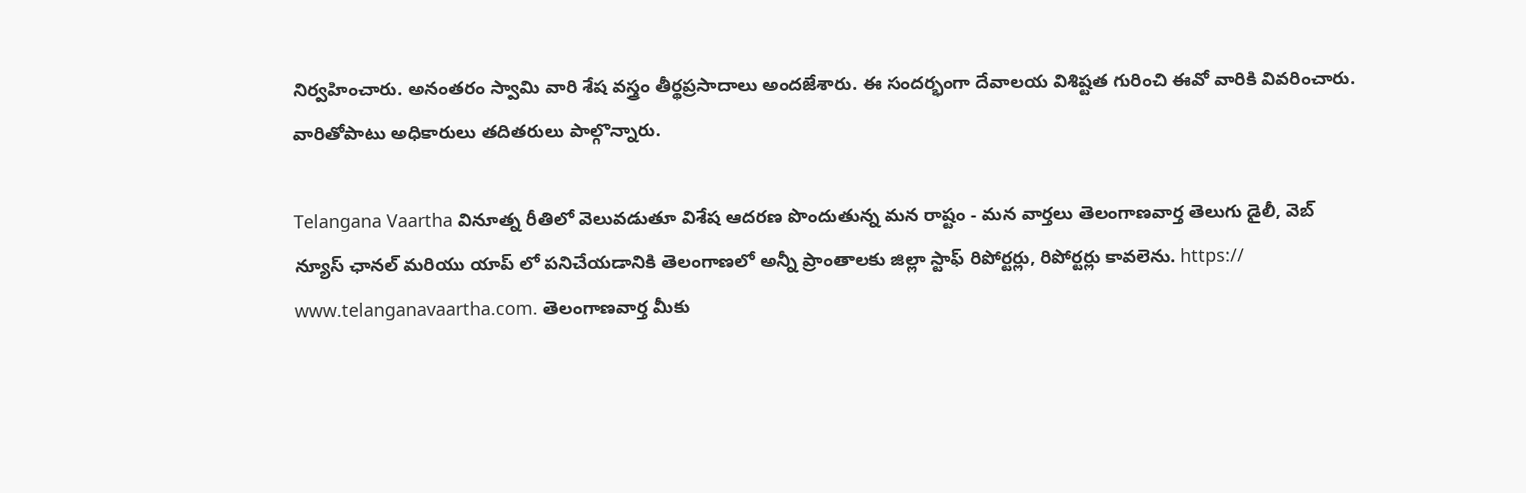నిర్వహించారు. అనంతరం స్వామి వారి శేష వస్త్రం తీర్థప్రసాదాలు అందజేశారు. ఈ సందర్భంగా దేవాలయ విశిష్టత గురించి ఈవో వారికి వివరించారు. వారితోపాటు అధికారులు తదితరులు పాల్గొన్నారు.

Telangana Vaartha వినూత్న రీతిలో వెలువడుతూ విశేష ఆదరణ పొందుతున్న మన రాష్టం - మన వార్తలు తెలంగాణవార్త తెలుగు డైలీ, వెబ్ న్యూస్ ఛానల్ మరియు యాప్ లో పనిచేయడానికి తెలంగాణలో అన్నీ ప్రాంతాలకు జిల్లా స్టాఫ్ రిపోర్టర్లు, రిపోర్టర్లు కావలెను. https:// www.telanganavaartha.com. తెలంగాణవార్త మీకు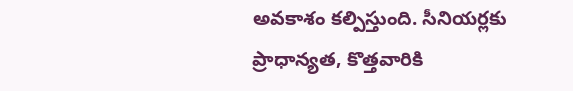అవకాశం కల్పిస్తుంది. సీనియర్లకు ప్రాధాన్యత, కొత్తవారికి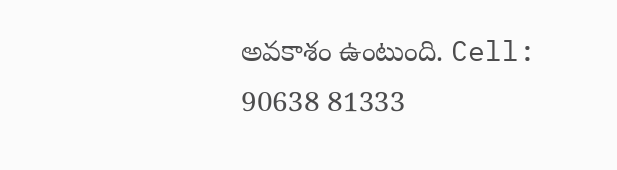అవకాశం ఉంటుంది. Cell: 90638 81333